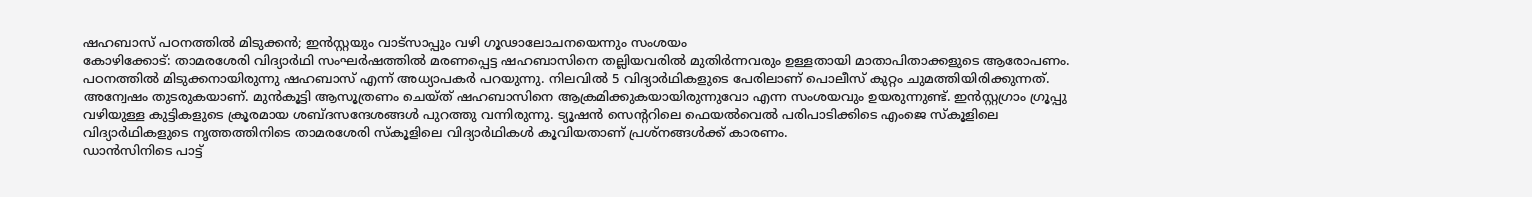ഷഹബാസ് പഠനത്തിൽ മിടുക്കൻ; ഇൻസ്റ്റയും വാട്സാപ്പും വഴി ഗൂഢാലോചനയെന്നും സംശയം
കോഴിക്കോട്: താമരശേരി വിദ്യാർഥി സംഘർഷത്തിൽ മരണപ്പെട്ട ഷഹബാസിനെ തല്ലിയവരിൽ മുതിർന്നവരും ഉള്ളതായി മാതാപിതാക്കളുടെ ആരോപണം. പഠനത്തിൽ മിടുക്കനായിരുന്നു ഷഹബാസ് എന്ന് അധ്യാപകർ പറയുന്നു. നിലവിൽ 5 വിദ്യാർഥികളുടെ പേരിലാണ് പൊലീസ് കുറ്റം ചുമത്തിയിരിക്കുന്നത്. അന്വേഷം തുടരുകയാണ്. മുൻകൂട്ടി ആസൂത്രണം ചെയ്ത് ഷഹബാസിനെ ആക്രമിക്കുകയായിരുന്നുവോ എന്ന സംശയവും ഉയരുന്നുണ്ട്. ഇൻസ്റ്റഗ്രാം ഗ്രൂപ്പു വഴിയുള്ള കുട്ടികളുടെ ക്രൂരമായ ശബ്ദസന്ദേശങ്ങൾ പുറത്തു വന്നിരുന്നു. ട്യൂഷൻ സെന്ററിലെ ഫെയൽവെൽ പരിപാടിക്കിടെ എംജെ സ്കൂളിലെ വിദ്യാർഥികളുടെ നൃത്തത്തിനിടെ താമരശേരി സ്കൂളിലെ വിദ്യാർഥികൾ കൂവിയതാണ് പ്രശ്നങ്ങൾക്ക് കാരണം.
ഡാൻസിനിടെ പാട്ട്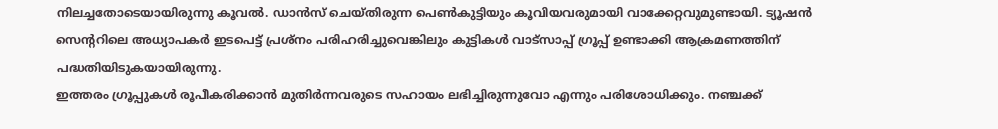നിലച്ചതോടെയായിരുന്നു കൂവൽ. ഡാൻസ് ചെയ്തിരുന്ന പെൺകുട്ടിയും കൂവിയവരുമായി വാക്കേറ്റവുമുണ്ടായി. ട്യൂഷൻ സെന്ററിലെ അധ്യാപകർ ഇടപെട്ട് പ്രശ്നം പരിഹരിച്ചുവെങ്കിലും കുട്ടികൾ വാട്സാപ്പ് ഗ്രൂപ്പ് ഉണ്ടാക്കി ആക്രമണത്തിന് പദ്ധതിയിടുകയായിരുന്നു.
ഇത്തരം ഗ്രൂപ്പുകൾ രൂപീകരിക്കാൻ മുതിർന്നവരുടെ സഹായം ലഭിച്ചിരുന്നുവോ എന്നും പരിശോധിക്കും. നഞ്ചക്ക്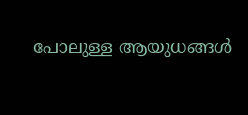പോലുള്ള ആയുധങ്ങൾ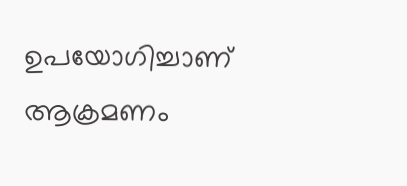ഉപയോഗിച്ചാണ് ആക്രമണം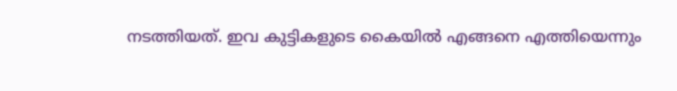നടത്തിയത്. ഇവ കുട്ടികളുടെ കൈയിൽ എങ്ങനെ എത്തിയെന്നും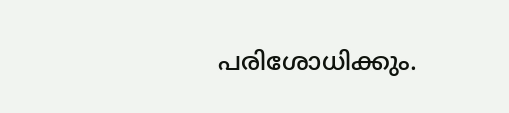പരിശോധിക്കും.